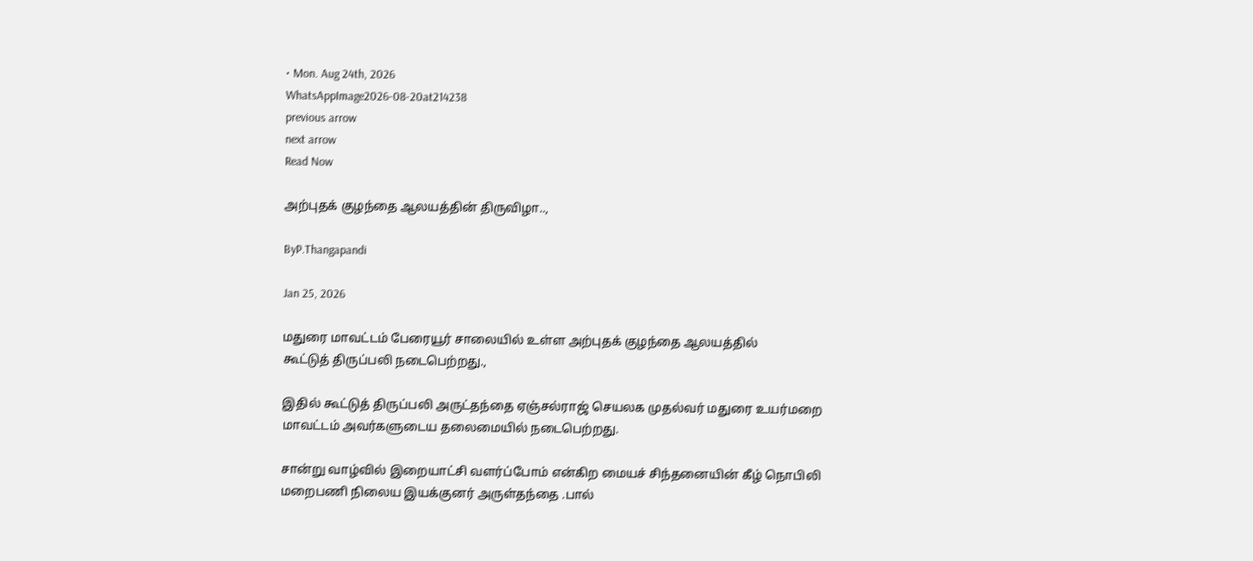• Mon. Aug 24th, 2026
WhatsAppImage2026-08-20at214238
previous arrow
next arrow
Read Now

அற்புதக் குழந்தை ஆலயத்தின் திருவிழா..,

ByP.Thangapandi

Jan 25, 2026

மதுரை மாவட்டம் பேரையூர் சாலையில் உள்ள அற்புதக் குழந்தை ஆலயத்தில்
கூட்டுத் திருப்பலி நடைபெற்றது.,

இதில் கூட்டுத் திருப்பலி அருட்தந்தை ஏஞ்சல்ராஜ் செயலக முதல்வர் மதுரை உயர்மறை மாவட்டம் அவர்களுடைய தலைமையில் நடைபெற்றது.

சான்று வாழ்வில் இறையாட்சி வளர்ப்போம் என்கிற மையச் சிந்தனையின் கீழ் நொபிலி மறைபணி நிலைய இயக்குனர் அருள்தந்தை .பால்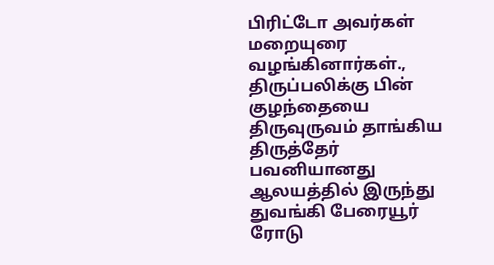பிரிட்டோ அவர்கள் மறையுரை வழங்கினார்கள்., திருப்பலிக்கு பின் குழந்தையை திருவுருவம் தாங்கிய திருத்தேர் பவனியானது ஆலயத்தில் இருந்து துவங்கி பேரையூர் ரோடு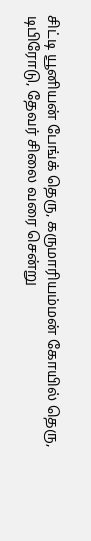சிட்டி யூனியன் பேங்க் தெரு, கருமாரியம்மன் கோயில் தெரு, டிபிரோடு, தேவர் சிலை வரை சென்று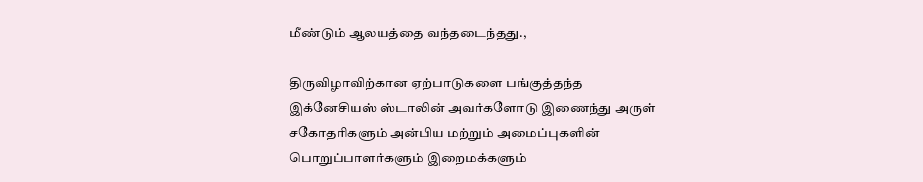மீண்டும் ஆலயத்தை வந்தடைந்தது.,

திருவிழாவிற்கான ஏற்பாடுகளை பங்குத்தந்த இக்னேசியஸ் ஸ்டாலின் அவர்களோடு இணைந்து அருள் சகோதரிகளும் அன்பிய மற்றும் அமைப்புகளின் பொறுப்பாளர்களும் இறைமக்களும்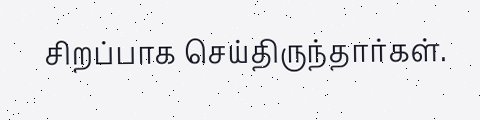சிறப்பாக செய்திருந்தார்கள்.